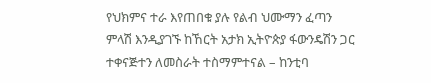የህክምና ተራ እየጠበቁ ያሉ የልብ ህሙማን ፈጣን ምላሽ እንዲያገኙ ከኸርት አታክ ኢትዮጵያ ፋውንዴሽን ጋር ተቀናጅተን ለመስራት ተስማምተናል – ከንቲባ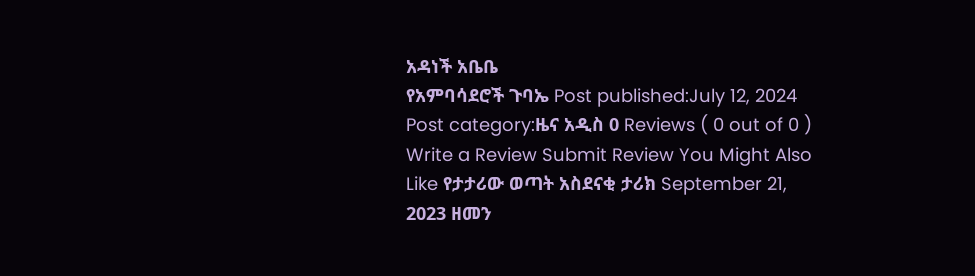አዳነች አቤቤ
የአምባሳደሮች ጉባኤ Post published:July 12, 2024 Post category:ዜና አዲስ 0 Reviews ( 0 out of 0 ) Write a Review Submit Review You Might Also Like የታታሪው ወጣት አስደናቂ ታሪክ September 21, 2023 ዘመን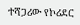ተሻጋሪው የኮሪደር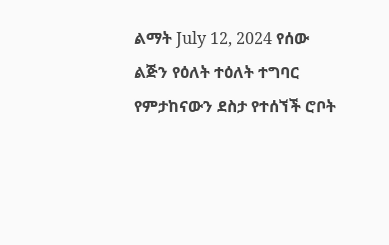ልማት July 12, 2024 የሰው ልጅን የዕለት ተዕለት ተግባር የምታከናውን ደስታ የተሰኘች ሮቦት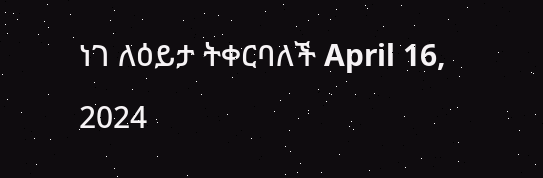ነገ ለዕይታ ትቀርባለች April 16, 2024